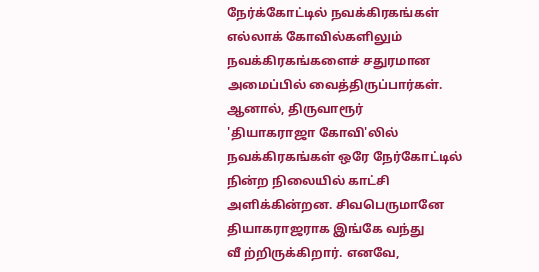நேர்க்கோட்டில் நவக்கிரகங்கள்
எல்லாக் கோவில்களிலும் நவக்கிரகங்களைச் சதுரமான அமைப்பில் வைத்திருப்பார்கள். ஆனால், திருவாரூர்
'தியாகராஜா கோவி'லில் நவக்கிரகங்கள் ஒரே நேர்கோட்டில் நின்ற நிலையில் காட்சி அளிக்கின்றன. சிவபெருமானே தியாகராஜராக இங்கே வந்து
வீ ற்றிருக்கிறார். எனவே,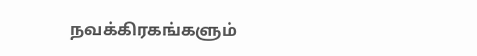நவக்கிரகங்களும்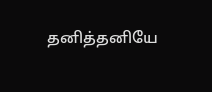தனித்தனியே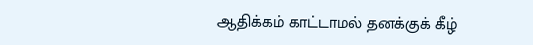ஆதிக்கம் காட்டாமல் தனக்குக் கீழ்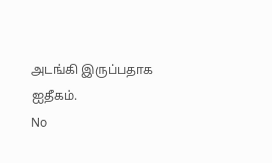அடங்கி இருப்பதாக ஐதீகம்.
No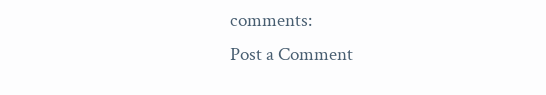comments:
Post a Comment